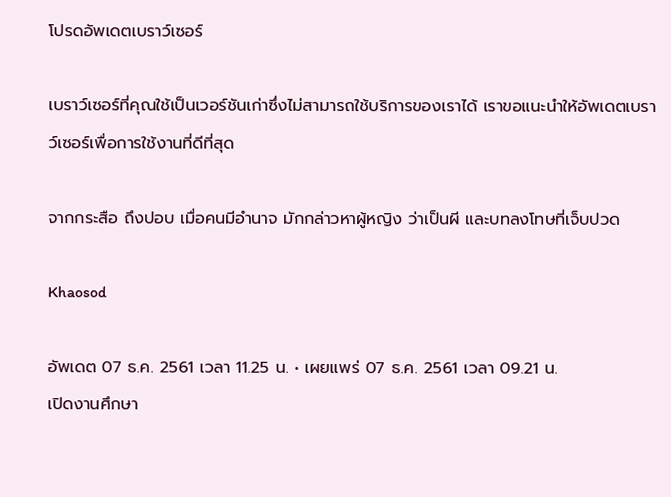โปรดอัพเดตเบราว์เซอร์

เบราว์เซอร์ที่คุณใช้เป็นเวอร์ชันเก่าซึ่งไม่สามารถใช้บริการของเราได้ เราขอแนะนำให้อัพเดตเบราว์เซอร์เพื่อการใช้งานที่ดีที่สุด

จากกระสือ ถึงปอบ เมื่อคนมีอำนาจ มักกล่าวหาผู้หญิง ว่าเป็นผี และบทลงโทษที่เจ็บปวด

Khaosod

อัพเดต 07 ธ.ค. 2561 เวลา 11.25 น. • เผยแพร่ 07 ธ.ค. 2561 เวลา 09.21 น.
เปิดงานศึกษา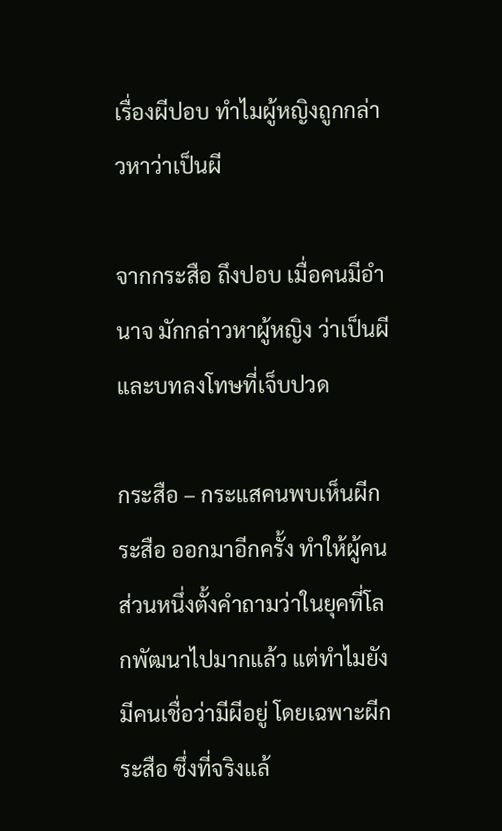เรื่องผีปอบ ทำไมผู้หญิงถูกกล่าวหาว่าเป็นผี

จากกระสือ ถึงปอบ เมื่อคนมีอำนาจ มักกล่าวหาผู้หญิง ว่าเป็นผี และบทลงโทษที่เจ็บปวด

กระสือ – กระแสคนพบเห็นผีกระสือ ออกมาอีกครั้ง ทำให้ผู้คนส่วนหนึ่งตั้งคำถามว่าในยุคที่โลกพัฒนาไปมากแล้ว แต่ทำไมยังมีคนเชื่อว่ามีผีอยู่ โดยเฉพาะผีกระสือ ซึ่งที่จริงแล้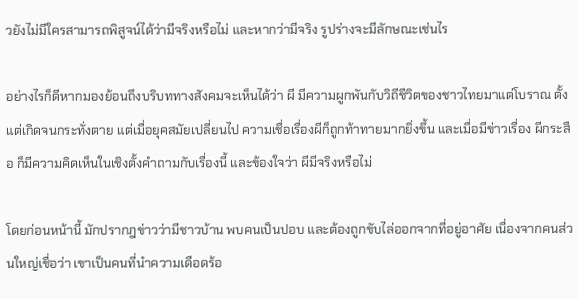วยังไม่มีใครสามารถพิสูจน์ได้ว่ามีจริงหรือไม่ และหากว่ามีจริง รูปร่างจะมีลักษณะเช่นไร

อย่างไรก็ดีหากมองย้อนถึงบริบททางสังคมจะเห็นได้ว่า ผี มีความผูกพันกับวิถีชีวิตของชาวไทยมาแต่โบราณ ตั้งแต่เกิดจนกระทั่งตาย แต่เมื่อยุคสมัยเปลี่ยนไป ความเชื่อเรื่องผีก็ถูกท้าทายมากยิ่งขึ้น และเมื่อมีข่าวเรื่อง ผีกระสือ ก็มีความคิดเห็นในเชิงตั้งคำถามกับเรื่องนี้ และข้องใจว่า ผีมีจริงหรือไม่

โดยก่อนหน้านี้ มักปรากฎข่าวว่ามีชาวบ้าน พบคนเป็นปอบ และต้องถูกขับไล่ออกจากที่อยู่อาศัย เนื่องจากคนส่วนใหญ่เชื่อว่า เขาเป็นคนที่นำความเดือดร้อ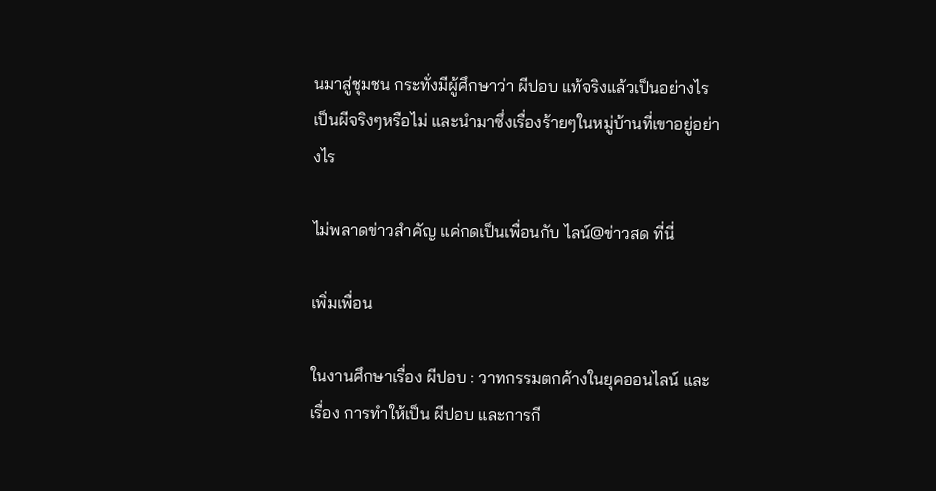นมาสู่ชุมชน กระทั่งมีผู้ศึกษาว่า ผีปอบ แท้จริงแล้วเป็นอย่างไร เป็นผีจริงๆหรือไม่ และนำมาซึ่งเรื่องร้ายๆในหมู่บ้านที่เขาอยู่อย่างไร

ไม่พลาดข่าวสำคัญ แค่กดเป็นเพื่อนกับ ไลน์@ข่าวสด ที่นี่

เพิ่มเพื่อน

ในงานศึกษาเรื่อง ผีปอบ : วาทกรรมตกค้างในยุคออนไลน์ และเรื่อง การทำให้เป็น ผีปอบ และการกี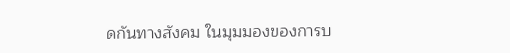ดกันทางสังคม ในมุมมองของการบ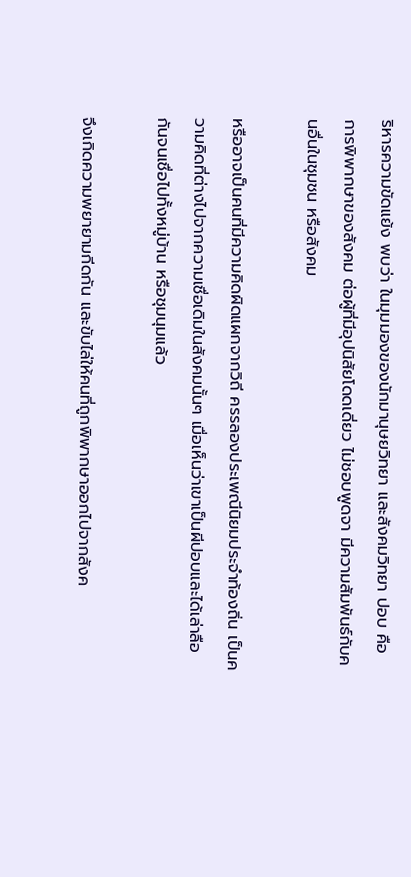ริหารความขัดแย้ง พบว่า ในมุมมองของนักมานุษยวิทยา และสังคมวิทยา ปอบ คือ การพิพากษาของสังคม ต่อผู้ที่มีอุปนิสัยโดดเดี่ยว ไม่ชอบพูดจา มีความสัมพันธ์กับคนอื่นในชุมชน หรือสังคม

หรืออาจเป็นคนที่มีความคิดผิดแผกจากวิถี ครรลองประเพณีนิยมประจำท้องถิ่น เป็นความคิดที่ต่างไปจากความเชื่อเดิมในสังคมนั้นๆ เมื่อเห็นว่าเขาเป็นผีปอบและได้เล่าลือกันจนเชื่อไปทั้งหมู่บ้าน หรือชุมนุมแล้ว

จึงเกิดความพยายามกีดกัน และขับไล่ให้คนที่ถูกพิพากษาออกไปจากสังค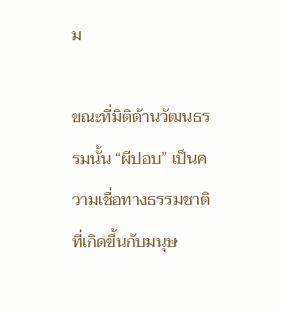ม

ขณะที่มิติด้านวัฒนธรรมนั้น “ผีปอบ” เป็นความเชื่อทางธรรมชาติ ที่เกิดขึ้นกับมนุษ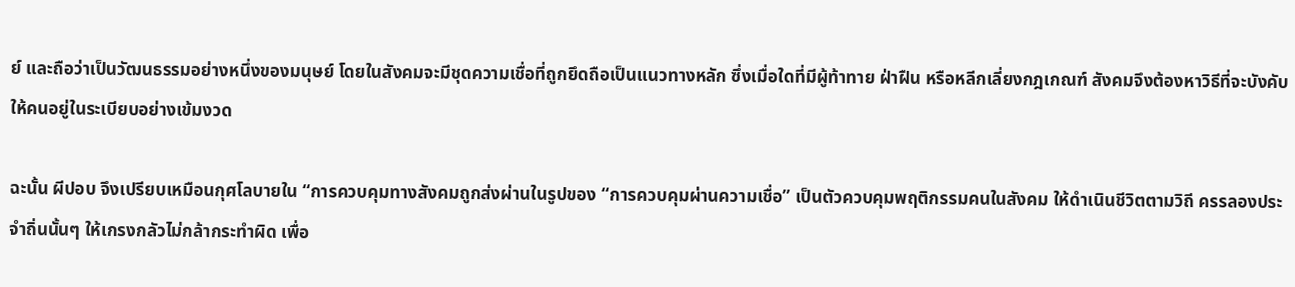ย์ และถือว่าเป็นวัฒนธรรมอย่างหนึ่งของมนุษย์ โดยในสังคมจะมีชุดความเชื่อที่ถูกยึดถือเป็นแนวทางหลัก ซึ่งเมื่อใดที่มีผู้ท้าทาย ฝ่าฝืน หรือหลีกเลี่ยงกฎเกณฑ์ สังคมจึงต้องหาวิธีที่จะบังคับให้คนอยู่ในระเบียบอย่างเข้มงวด

ฉะนั้น ผีปอบ จึงเปรียบเหมือนกุศโลบายใน “การควบคุมทางสังคมถูกส่งผ่านในรูปของ “การควบคุมผ่านความเชื่อ” เป็นตัวควบคุมพฤติกรรมคนในสังคม ให้ดำเนินชีวิตตามวิถี ครรลองประจำถิ่นนั้นๆ ให้เกรงกลัวไม่กล้ากระทำผิด เพื่อ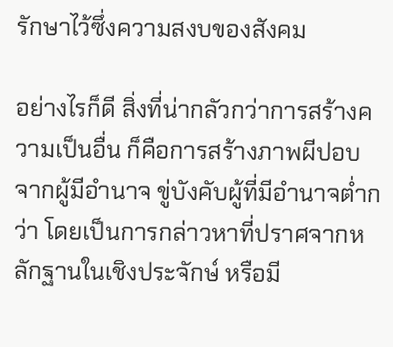รักษาไว้ซึ่งความสงบของสังคม

อย่างไรก็ดี สิ่งที่น่ากลัวกว่าการสร้างความเป็นอื่น ก็คือการสร้างภาพผีปอบ จากผู้มีอำนาจ ขู่บังคับผู้ที่มีอำนาจต่ำกว่า โดยเป็นการกล่าวหาที่ปราศจากหลักฐานในเชิงประจักษ์ หรือมี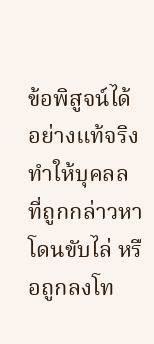ข้อพิสูจน์ได้อย่างแท้จริง ทำให้บุคลลที่ถูกกล่าวหาโดนขับไล่ หรือถูกลงโท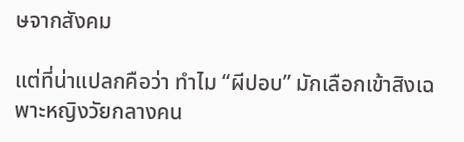ษจากสังคม

แต่ที่น่าแปลกคือว่า ทำไม “ผีปอบ” มักเลือกเข้าสิงเฉพาะหญิงวัยกลางคน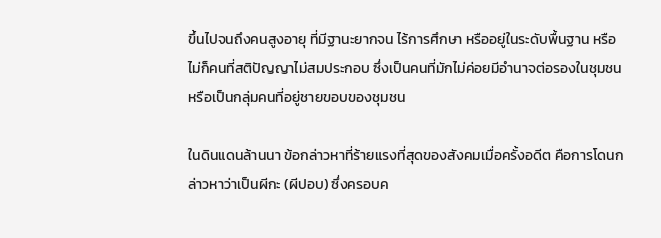ขึ้นไปจนถึงคนสูงอายุ ที่มีฐานะยากจน ไร้การศึกษา หรืออยู่ในระดับพื้นฐาน หรือไม่ก็คนที่สติปัญญาไม่สมประกอบ ซึ่งเป็นคนที่มักไม่ค่อยมีอำนาจต่อรองในชุมชน หรือเป็นกลุ่มคนที่อยู่ชายขอบของชุมชน

ในดินแดนล้านนา ข้อกล่าวหาที่ร้ายแรงที่สุดของสังคมเมื่อครั้งอดีต คือการโดนกล่าวหาว่าเป็นผีกะ (ผีปอบ) ซึ่งครอบค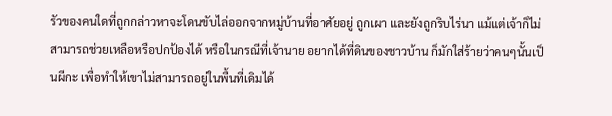รัวของคนใดที่ถูกกล่าวหาจะโดนขับไล่ออกจากหมู่บ้านที่อาศัยอยู่ ถูกเผา และยังถูกริบไร่นา แม้แต่เจ้าก็ไม่สามารถช่วยเหลือหรือปกป้องได้ หรือในกรณีที่เจ้านาย อยากได้ที่ดินของชาวบ้าน ก็มักใส่ร้ายว่าคนๆนั้นเป็นผีกะ เพื่อทำให้เขาไม่สามารถอยู่ในพื้นที่เดิมได้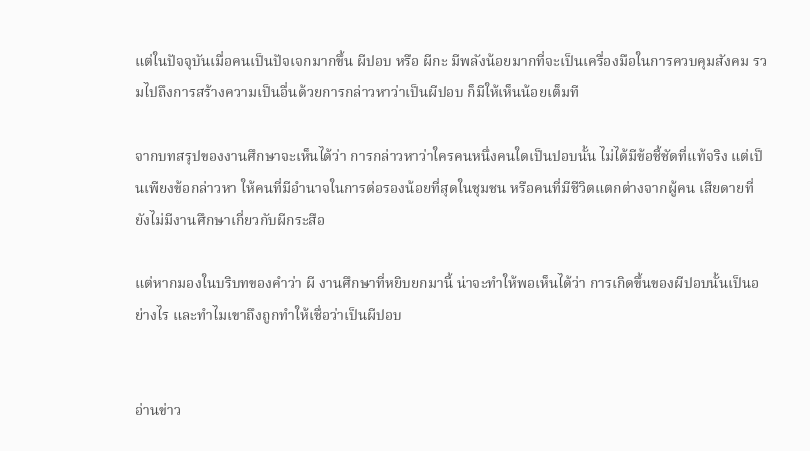แต่ในปัจจุบันเมื่อคนเป็นปัจเจกมากขึ้น ผีปอบ หรือ ผีกะ มีพลังน้อยมากที่จะเป็นเครื่องมือในการควบคุมสังคม รวมไปถึงการสร้างความเป็นอื่นด้วยการกล่าวหาว่าเป็นผีปอบ ก็มีให้เห็นน้อยเต็มที

จากบทสรุปของงานศึกษาจะเห็นได้ว่า การกล่าวหาว่าใครคนหนึ่งคนใดเป็นปอบนั้น ไม่ได้มีข้อชี้ชัดที่แท้จริง แต่เป็นเพียงข้อกล่าวหา ให้คนที่มีอำนาจในการต่อรองน้อยที่สุดในชุมชน หรือคนที่มีชีวิตแตกต่างจากผู้คน เสียดายที่ยังไม่มีงานศึกษาเกี่ยวกับผีกระสือ

แต่หากมองในบริบทของคำว่า ผี งานศึกษาที่หยิบยกมานี้ น่าจะทำให้พอเห็นได้ว่า การเกิดขึ้นของผีปอบนั้นเป็นอย่างไร และทำไมเขาถึงถูกทำให้เชื่อว่าเป็นผีปอบ


อ่านข่าว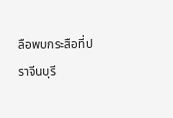ลือพบกระสือที่ปราจีนบุรี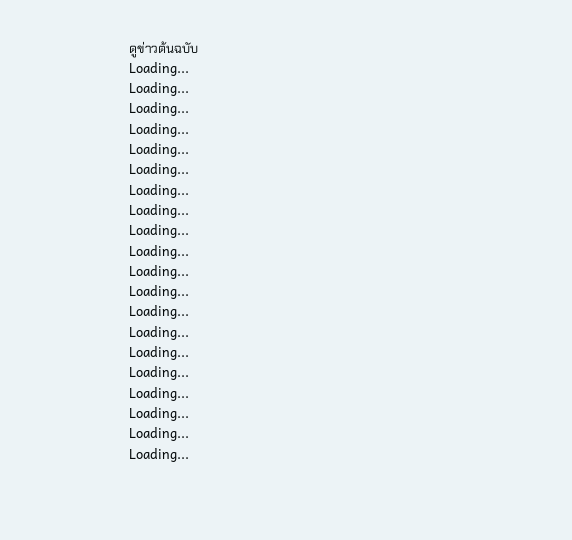ดูข่าวต้นฉบับ
Loading...
Loading...
Loading...
Loading...
Loading...
Loading...
Loading...
Loading...
Loading...
Loading...
Loading...
Loading...
Loading...
Loading...
Loading...
Loading...
Loading...
Loading...
Loading...
Loading...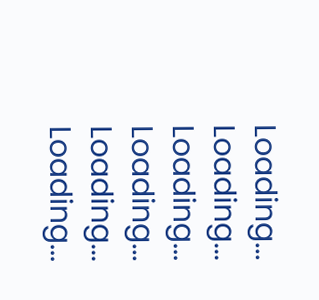Loading...
Loading...
Loading...
Loading...
Loading...
Loading...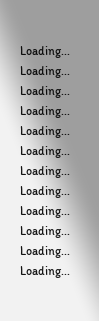Loading...
Loading...
Loading...
Loading...
Loading...
Loading...
Loading...
Loading...
Loading...
Loading...
Loading...
Loading...